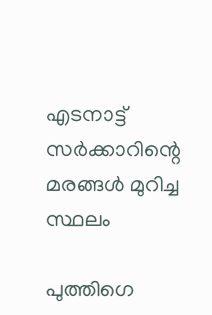എടനാട്ട് സർക്കാറിന്റെ മരങ്ങൾ മുറിച്ച സ്ഥലം

പുത്തിഗെ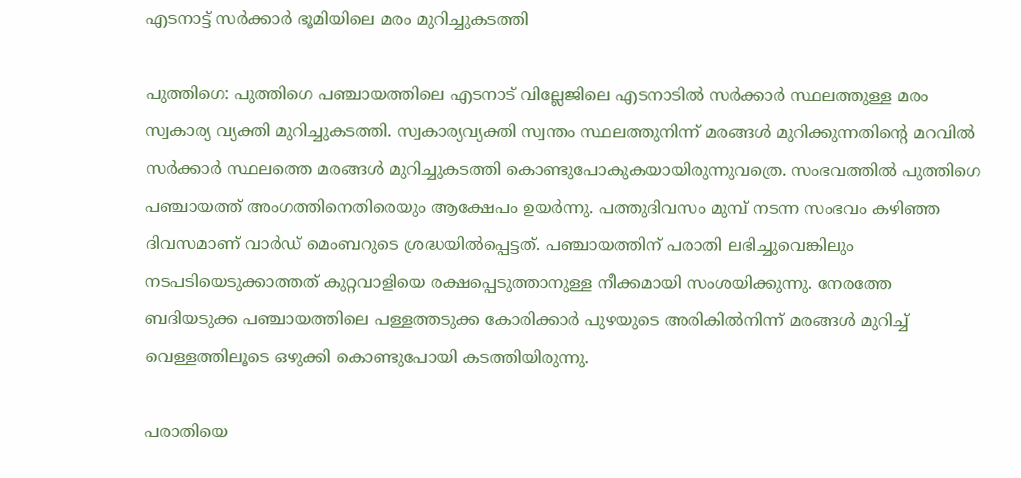എടനാട്ട് സർക്കാർ ഭൂമിയിലെ മരം മുറിച്ചുകടത്തി

പുത്തിഗെ: പുത്തിഗെ പഞ്ചായത്തിലെ എടനാട് വില്ലേജിലെ എടനാടിൽ സർക്കാർ സ്ഥലത്തുള്ള മരം സ്വകാര്യ വ്യക്തി മുറിച്ചുകടത്തി. സ്വകാര്യവ്യക്തി സ്വന്തം സ്ഥലത്തുനിന്ന് മരങ്ങൾ മുറിക്കുന്നതിന്റെ മറവിൽ സർക്കാർ സ്ഥലത്തെ മരങ്ങൾ മുറിച്ചുകടത്തി കൊണ്ടുപോകുകയായിരുന്നുവത്രെ. സംഭവത്തിൽ പുത്തിഗെ പഞ്ചായത്ത് അംഗത്തിനെതിരെയും ആക്ഷേപം ഉയർന്നു. പത്തുദിവസം മുമ്പ് നടന്ന സംഭവം കഴിഞ്ഞ ദിവസമാണ് വാർഡ് മെംബറുടെ ശ്രദ്ധയിൽപ്പെട്ടത്. പഞ്ചായത്തിന് പരാതി ലഭിച്ചുവെങ്കിലും നടപടിയെടുക്കാത്തത് കുറ്റവാളിയെ രക്ഷപ്പെടുത്താനുള്ള നീക്കമായി സംശയിക്കുന്നു. നേരത്തേ ബദിയടുക്ക പഞ്ചായത്തിലെ പള്ളത്തടുക്ക കോരിക്കാർ പുഴയുടെ അരികിൽനിന്ന് മരങ്ങൾ മുറിച്ച് വെള്ളത്തിലൂടെ ഒഴുക്കി കൊണ്ടുപോയി കടത്തിയിരുന്നു.

പരാതിയെ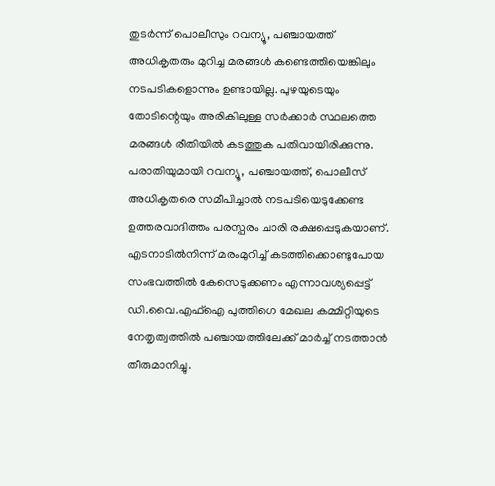തുടർന്ന് പൊലീസും റവന്യൂ, പഞ്ചായത്ത് അധികൃതരും മുറിച്ച മരങ്ങൾ കണ്ടെത്തിയെങ്കിലും നടപടികളൊന്നും ഉണ്ടായില്ല. പുഴയുടെയും തോടിന്റെയും അരികിലുള്ള സർക്കാർ സ്ഥലത്തെ മരങ്ങൾ രീതിയിൽ കടത്തുക പതിവായിരിക്കുന്നു. പരാതിയുമായി റവന്യൂ, പഞ്ചായത്ത്, പൊലീസ് അധികൃതരെ സമീപിച്ചാൽ നടപടിയെടുക്കേണ്ട ഉത്തരവാദിത്തം പരസ്പരം ചാരി രക്ഷപ്പെടുകയാണ്. എടനാടിൽനിന്ന് മരംമുറിച്ച് കടത്തിക്കൊണ്ടുപോയ സംഭവത്തിൽ കേസെടുക്കണം എന്നാവശ്യപ്പെട്ട് ഡി.വൈ.എഫ്ഐ പുത്തിഗെ മേഖല കമ്മിറ്റിയുടെ നേതൃത്വത്തിൽ പഞ്ചായത്തിലേക്ക് മാർച്ച് നടത്താൻ തീരുമാനിച്ചു.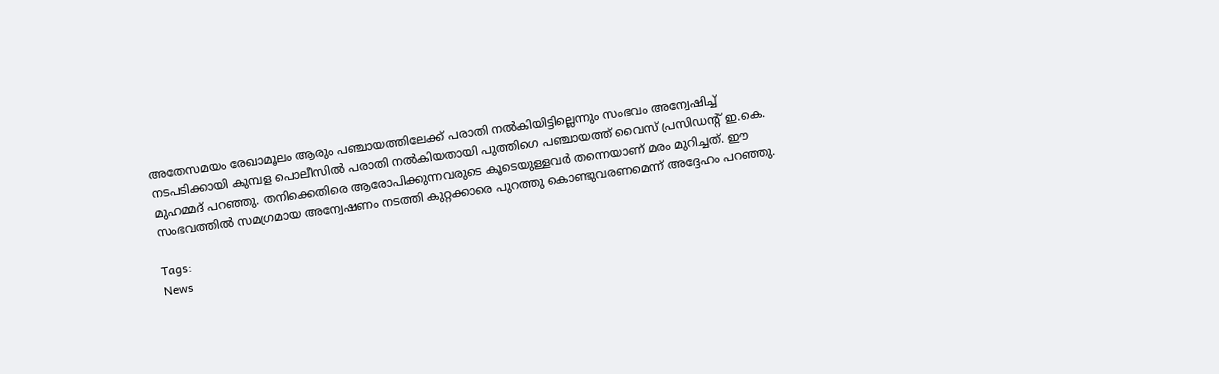അതേസമയം രേഖാമൂലം ആരും പഞ്ചായത്തിലേക്ക് പരാതി നൽകിയിട്ടില്ലെന്നും സംഭവം അന്വേഷിച്ച് നടപടിക്കായി കുമ്പള പൊലീസിൽ പരാതി നൽകിയതായി പുത്തിഗെ പഞ്ചായത്ത് വൈസ് പ്രസിഡന്റ് ഇ.കെ. മുഹമ്മദ് പറഞ്ഞു. തനിക്കെതിരെ ആരോപിക്കുന്നവരുടെ കൂടെയുള്ളവർ തന്നെയാണ് മരം മുറിച്ചത്. ഈ സംഭവത്തിൽ സമഗ്രമായ അന്വേഷണം നടത്തി കുറ്റക്കാരെ പുറത്തു കൊണ്ടുവരണമെന്ന് അദ്ദേഹം പറഞ്ഞു.

Tags:
News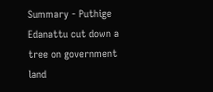Summary - Puthige Edanattu cut down a tree on government land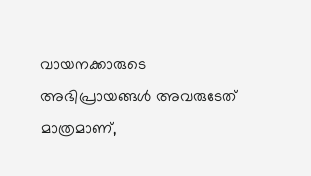വായനക്കാരുടെ അഭിപ്രായങ്ങള്‍ അവരുടേത് മാത്രമാണ്,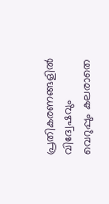പ്രതികരണങ്ങളിൽ വിദ്വേഷവും വെറുപ്പും കലരാതെ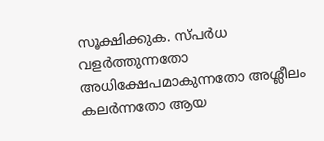സൂക്ഷിക്കുക. സ്പർധ വളർത്തുന്നതോ അധിക്ഷേപമാകുന്നതോ അശ്ലീലം കലർന്നതോ ആയ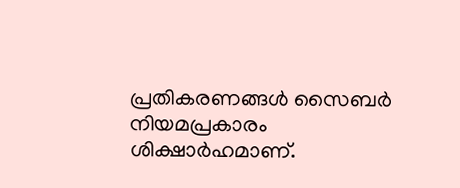പ്രതികരണങ്ങൾ സൈബർ നിയമപ്രകാരം ശിക്ഷാർഹമാണ്.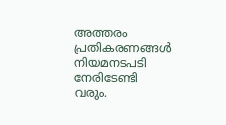അത്തരം പ്രതികരണങ്ങൾ നിയമനടപടി നേരിടേണ്ടി വരും.